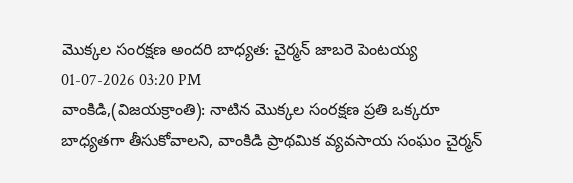మొక్కల సంరక్షణ అందరి బాధ్యత: చైర్మన్ జాబరె పెంటయ్య
01-07-2026 03:20 PM
వాంకిడి,(విజయక్రాంతి): నాటిన మొక్కల సంరక్షణ ప్రతి ఒక్కరూ బాధ్యతగా తీసుకోవాలని, వాంకిడి ప్రాథమిక వ్యవసాయ సంఘం చైర్మన్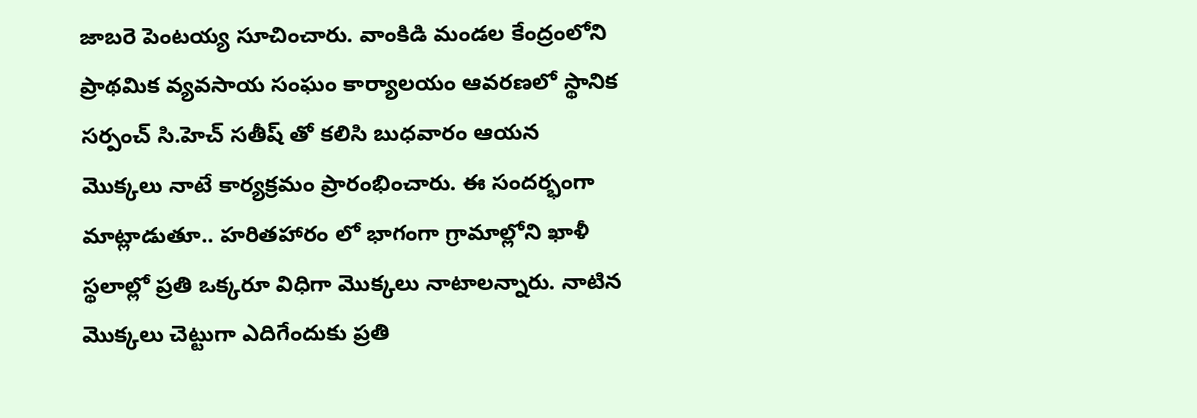జాబరె పెంటయ్య సూచించారు. వాంకిడి మండల కేంద్రంలోని ప్రాథమిక వ్యవసాయ సంఘం కార్యాలయం ఆవరణలో స్థానిక సర్పంచ్ సి.హెచ్ సతీష్ తో కలిసి బుధవారం ఆయన మొక్కలు నాటే కార్యక్రమం ప్రారంభించారు. ఈ సందర్భంగా మాట్లాడుతూ.. హరితహారం లో భాగంగా గ్రామాల్లోని ఖాళీ స్థలాల్లో ప్రతి ఒక్కరూ విధిగా మొక్కలు నాటాలన్నారు. నాటిన మొక్కలు చెట్టుగా ఎదిగేందుకు ప్రతి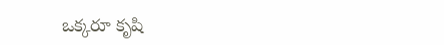ఒక్కరూ కృషి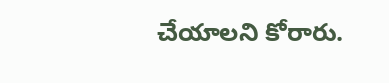చేయాలని కోరారు.